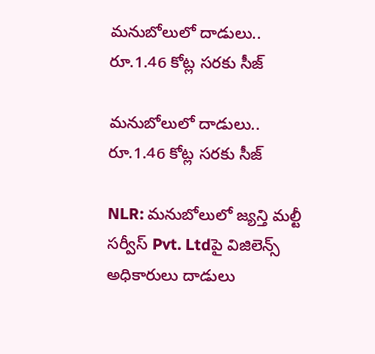మనుబోలులో దాడులు.. రూ.1.46 కోట్ల సరకు సీజ్

మనుబోలులో దాడులు.. రూ.1.46 కోట్ల సరకు సీజ్

NLR: మనుబోలులో జ్యన్తి మల్టీ సర్వీస్ Pvt. Ltdపై విజిలెన్స్ అధికారులు దాడులు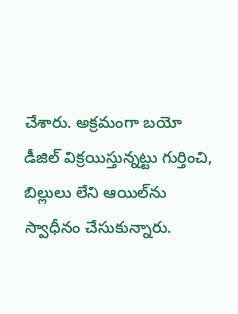చేశారు. అక్రమంగా బయో డీజిల్ విక్రయిస్తున్నట్టు గుర్తించి, బిల్లులు లేని ఆయిల్‌ను స్వాధీనం చేసుకున్నారు.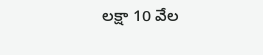లక్షా 10 వేల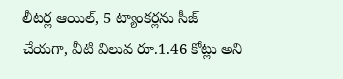లీటర్ల ఆయిల్‌, 5 ట్యాంకర్లను సీజ్ చేయగా, వీటి విలువ రూ.1.46 కోట్లు అని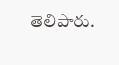తెలిపారు.